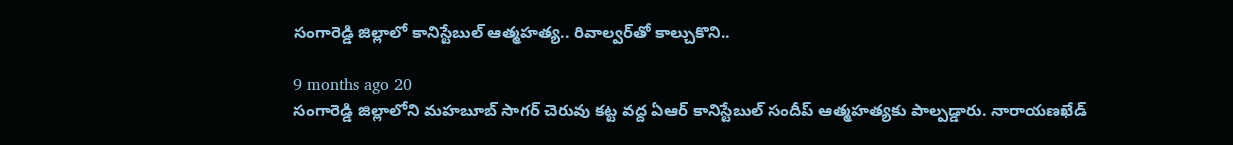సంగారెడ్డి జిల్లాలో కానిస్టేబుల్ ఆత్మహత్య.. రివాల్వర్‌తో కాల్చుకొని..

9 months ago 20
సంగారెడ్డి జిల్లాలోని మహబూబ్ సాగర్ చెరువు కట్ట వద్ద ఏఆర్ కానిస్టేబుల్ సందీప్ ఆత్మహత్యకు పాల్పడ్డారు. నారాయణఖేడ్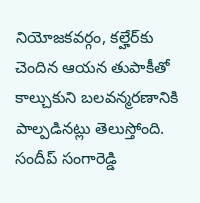నియోజకవర్గం, కల్హేర్‌కు చెందిన ఆయన తుపాకీతో కాల్చుకుని బలవన్మరణానికి పాల్పడినట్లు తెలుస్తోంది. సందీప్ సంగారెడ్డి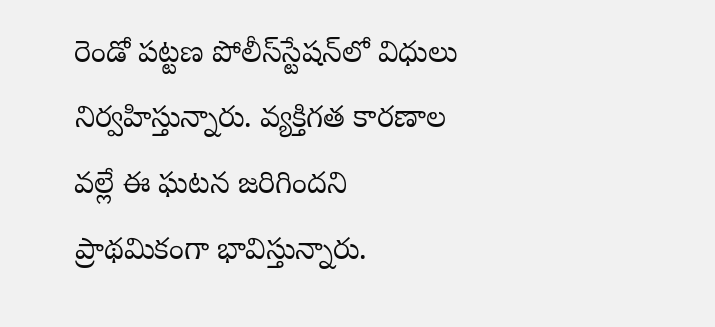రెండో పట్టణ పోలీస్‌స్టేషన్‌లో విధులు నిర్వహిస్తున్నారు. వ్యక్తిగత కారణాల వల్లే ఈ ఘటన జరిగిందని ప్రాథమికంగా భావిస్తున్నారు.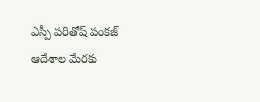ఎస్పీ పరితోష్ పంకజ్ ఆదేశాల మేరకు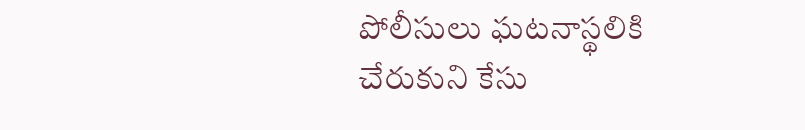పోలీసులు ఘటనాస్థలికి చేరుకుని కేసు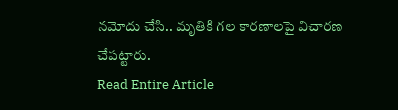నమోదు చేసి.. మృతికి గల కారణాలపై విచారణ చేపట్టారు.
Read Entire Article